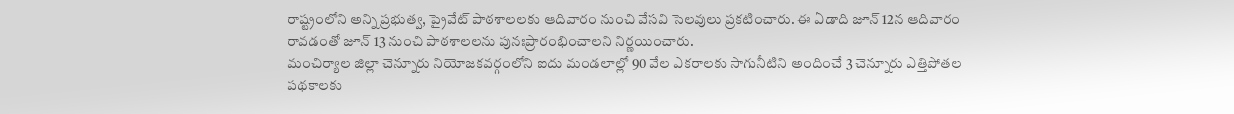రాష్ట్రంలోని అన్ని ప్రభుత్వ, ప్రైవేట్ పాఠశాలలకు ఆదివారం నుంచి వేసవి సెలవులు ప్రకటించారు. ఈ ఏడాది జూన్ 12న ఆదివారం రావడంతో జూన్ 13 నుంచి పాఠశాలలను పునఃప్రారంభించాలని నిర్ణయించారు.
మంచిర్యాల జిల్లా చెన్నూరు నియోజకవర్గంలోని ఐదు మండలాల్లో 90 వేల ఎకరాలకు సాగునీటిని అందించే 3 చెన్నూరు ఎత్తిపోతల పథకాలకు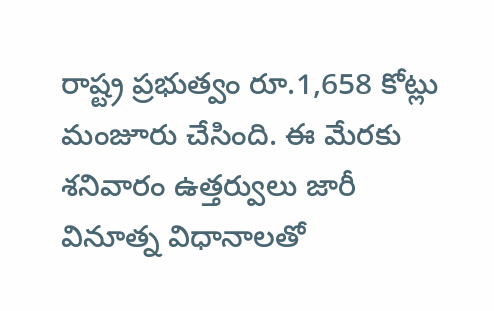రాష్ట్ర ప్రభుత్వం రూ.1,658 కోట్లు మంజూరు చేసింది. ఈ మేరకు శనివారం ఉత్తర్వులు జారీ
వినూత్న విధానాలతో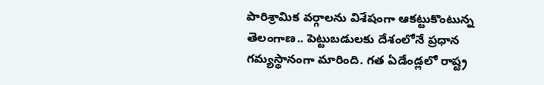పారిశ్రామిక వర్గాలను విశేషంగా ఆకట్టుకొంటున్న తెలంగాణ.. పెట్టుబడులకు దేశంలోనే ప్రధాన గమ్యస్థానంగా మారింది. గత ఏడేండ్లలో రాష్ట్ర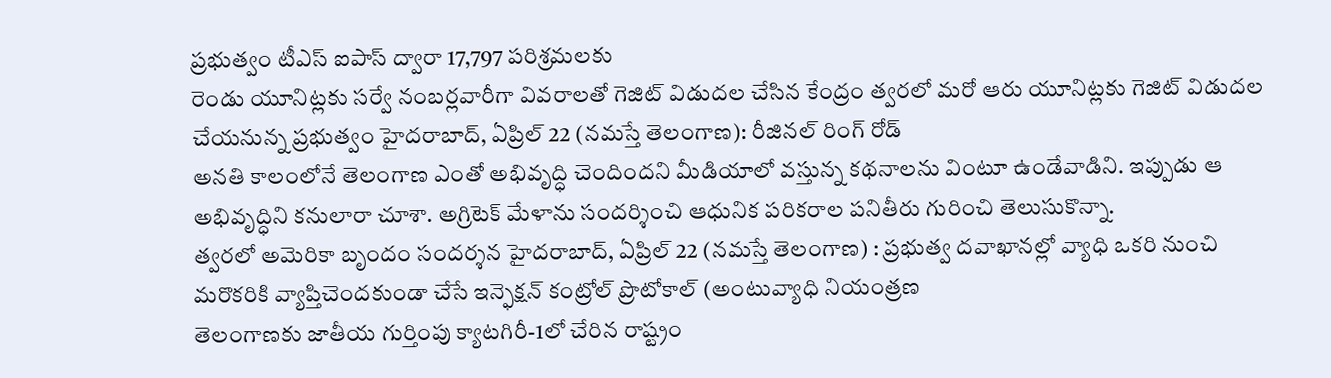ప్రభుత్వం టీఎస్ ఐపాస్ ద్వారా 17,797 పరిశ్రమలకు
రెండు యూనిట్లకు సర్వే నంబర్లవారీగా వివరాలతో గెజిట్ విడుదల చేసిన కేంద్రం త్వరలో మరో ఆరు యూనిట్లకు గెజిట్ విడుదల చేయనున్న ప్రభుత్వం హైదరాబాద్, ఏప్రిల్ 22 (నమస్తే తెలంగాణ): రీజినల్ రింగ్ రోడ్
అనతి కాలంలోనే తెలంగాణ ఎంతో అభివృద్ధి చెందిందని మీడియాలో వస్తున్న కథనాలను వింటూ ఉండేవాడిని. ఇప్పుడు ఆ అభివృద్ధిని కనులారా చూశా. అగ్రిటెక్ మేళాను సందర్శించి ఆధునిక పరికరాల పనితీరు గురించి తెలుసుకొన్నా.
త్వరలో అమెరికా బృందం సందర్శన హైదరాబాద్, ఏప్రిల్ 22 (నమస్తే తెలంగాణ) : ప్రభుత్వ దవాఖానల్లో వ్యాధి ఒకరి నుంచి మరొకరికి వ్యాప్తిచెందకుండా చేసే ఇన్ఫెక్షన్ కంట్రోల్ ప్రొటోకాల్ (అంటువ్యాధి నియంత్రణ
తెలంగాణకు జాతీయ గుర్తింపు క్యాటగిరీ-1లో చేరిన రాష్ట్రం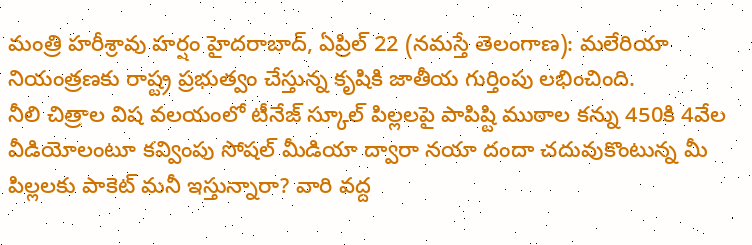మంత్రి హరీశ్రావు హర్షం హైదరాబాద్, ఏప్రిల్ 22 (నమస్తే తెలంగాణ): మలేరియా నియంత్రణకు రాష్ట్ర ప్రభుత్వం చేస్తున్న కృషికి జాతీయ గుర్తింపు లభించింది.
నీలి చిత్రాల విష వలయంలో టీనేజ్ స్కూల్ పిల్లలపై పాపిష్టి ముఠాల కన్ను 450కి 4వేల వీడియోలంటూ కవ్వింపు సోషల్ మీడియా ద్వారా నయా దందా చదువుకొంటున్న మీ పిల్లలకు పాకెట్ మనీ ఇస్తున్నారా? వారి వద్ద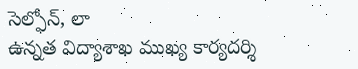సెల్ఫోన్, లా
ఉన్నత విద్యాశాఖ ముఖ్య కార్యదర్శి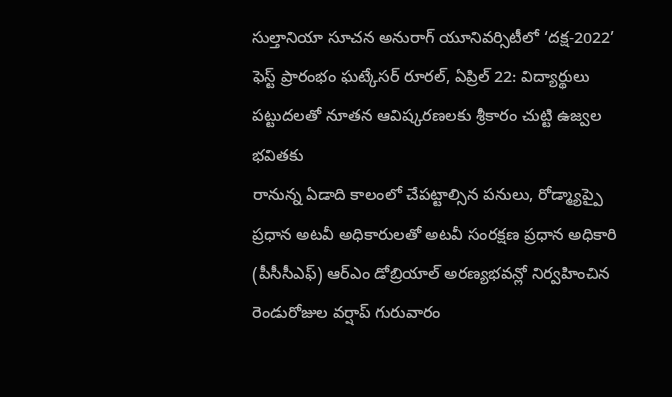సుల్తానియా సూచన అనురాగ్ యూనివర్సిటీలో ‘దక్ష-2022’ ఫెస్ట్ ప్రారంభం ఘట్కేసర్ రూరల్, ఏప్రిల్ 22: విద్యార్థులు పట్టుదలతో నూతన ఆవిష్కరణలకు శ్రీకారం చుట్టి ఉజ్వల భవితకు
రానున్న ఏడాది కాలంలో చేపట్టాల్సిన పనులు, రోడ్మ్యాప్పై ప్రధాన అటవీ అధికారులతో అటవీ సంరక్షణ ప్రధాన అధికారి (పీసీసీఎఫ్) ఆర్ఎం డోబ్రియాల్ అరణ్యభవన్లో నిర్వహించిన రెండురోజుల వర్షాప్ గురువారం